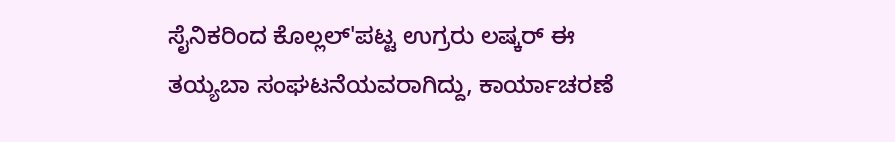ಸೈನಿಕರಿಂದ ಕೊಲ್ಲಲ್'ಪಟ್ಟ ಉಗ್ರರು ಲಷ್ಕರ್ ಈ ತಯ್ಯಬಾ ಸಂಘಟನೆಯವರಾಗಿದ್ದು, ಕಾರ್ಯಾಚರಣೆ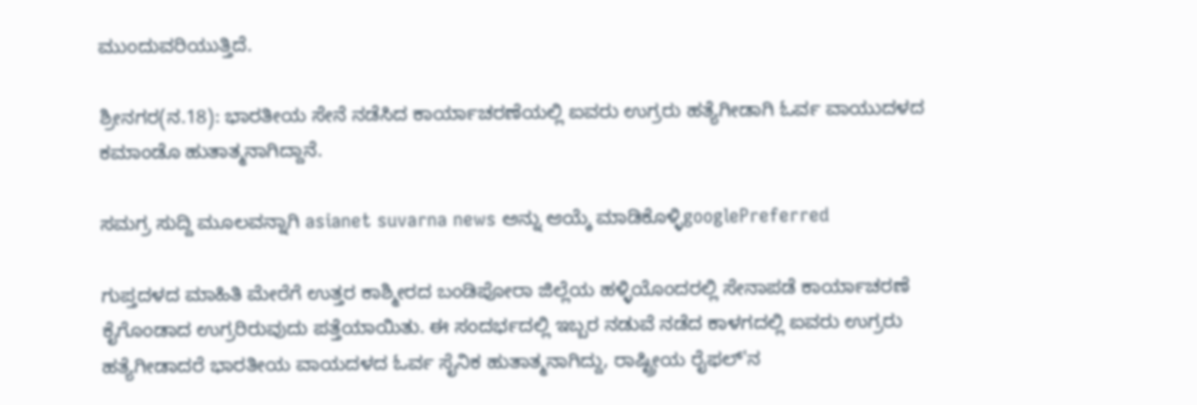ಮುಂದುವರಿಯುತ್ತಿದೆ.

ಶ್ರೀನಗರ(ನ.18): ಭಾರತೀಯ ಸೇನೆ ನಡೆಸಿದ ಕಾರ್ಯಾಚರಣೆಯಲ್ಲಿ ಐವರು ಉಗ್ರರು ಹತ್ಯೆಗೀಡಾಗಿ ಓರ್ವ ವಾಯುದಳದ ಕಮಾಂಡೊ ಹುತಾತ್ಮನಾಗಿದ್ದಾನೆ.

ಸಮಗ್ರ ಸುದ್ದಿ ಮೂಲವನ್ನಾಗಿ asianet suvarna news ಅನ್ನು ಆಯ್ಕೆ ಮಾಡಿಕೊಳ್ಳಿgooglePreferred

ಗುಪ್ತದಳದ ಮಾಹಿತಿ ಮೇರೆಗೆ ಉತ್ತರ ಕಾಶ್ಮೀರದ ಬಂಡಿಪೋರಾ ಜಿಲ್ಲೆಯ ಹಳ್ಳಿಯೊಂದರಲ್ಲಿ ಸೇನಾಪಡೆ ಕಾರ್ಯಾಚರಣೆ ಕೈಗೊಂಡಾದ ಉಗ್ರರಿರುವುದು ಪತ್ತೆಯಾಯಿತು. ಈ ಸಂದರ್ಭದಲ್ಲಿ ಇಬ್ಬರ ನಡುವೆ ನಡೆದ ಕಾಳಗದಲ್ಲಿ ಐವರು ಉಗ್ರರು ಹತ್ಯೆಗೀಡಾದರೆ ಭಾರತೀಯ ವಾಯದಳದ ಓರ್ವ ಸೈನಿಕ ಹುತಾತ್ಮನಾಗಿದ್ದು, ರಾಷ್ಟ್ರೀಯ ರೈಫಲ್'ನ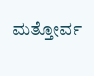ಮತ್ತೋರ್ವ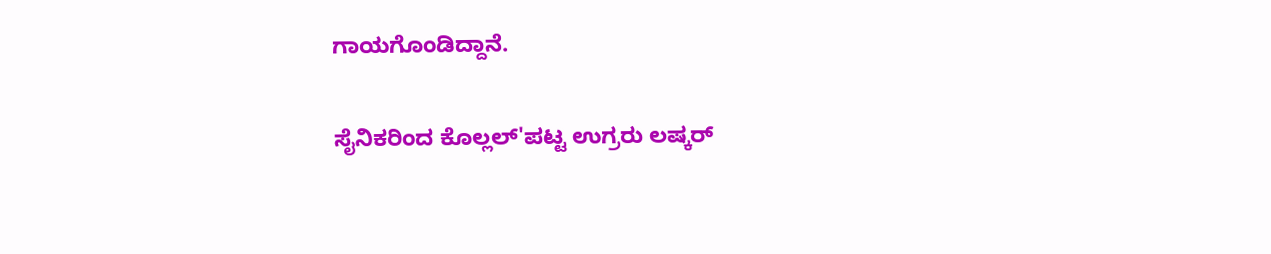ಗಾಯಗೊಂಡಿದ್ದಾನೆ.

ಸೈನಿಕರಿಂದ ಕೊಲ್ಲಲ್'ಪಟ್ಟ ಉಗ್ರರು ಲಷ್ಕರ್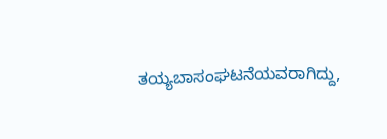ತಯ್ಯಬಾಸಂಘಟನೆಯವರಾಗಿದ್ದು,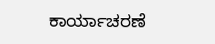ಕಾರ್ಯಾಚರಣೆ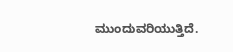ಮುಂದುವರಿಯುತ್ತಿದೆ.